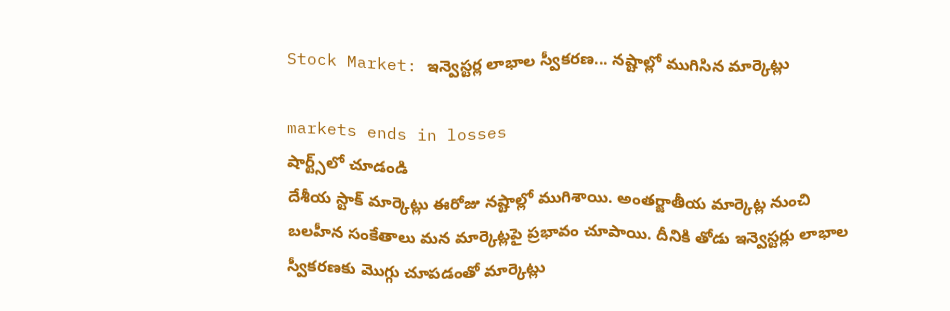Stock Market: ఇన్వెస్టర్ల లాభాల స్వీకరణ... నష్టాల్లో ముగిసిన మార్కెట్లు

markets ends in losses
షార్ట్స్‌లో చూడండి
దేశీయ స్టాక్ మార్కెట్లు ఈరోజు నష్టాల్లో ముగిశాయి. అంతర్జాతీయ మార్కెట్ల నుంచి బలహీన సంకేతాలు మన మార్కెట్లపై ప్రభావం చూపాయి. దీనికి తోడు ఇన్వెస్టర్లు లాభాల స్వీకరణకు మొగ్గు చూపడంతో మార్కెట్లు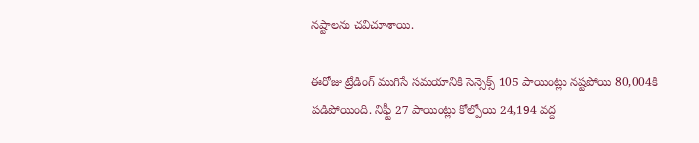నష్టాలను చవిచూశాయి.

ఈరోజు ట్రేడింగ్ ముగిసే సమయానికి సెన్సెక్స్ 105 పాయింట్లు నష్టపోయి 80,004కి పడిపోయింది. నిఫ్టీ 27 పాయింట్లు కోల్పోయి 24,194 వద్ద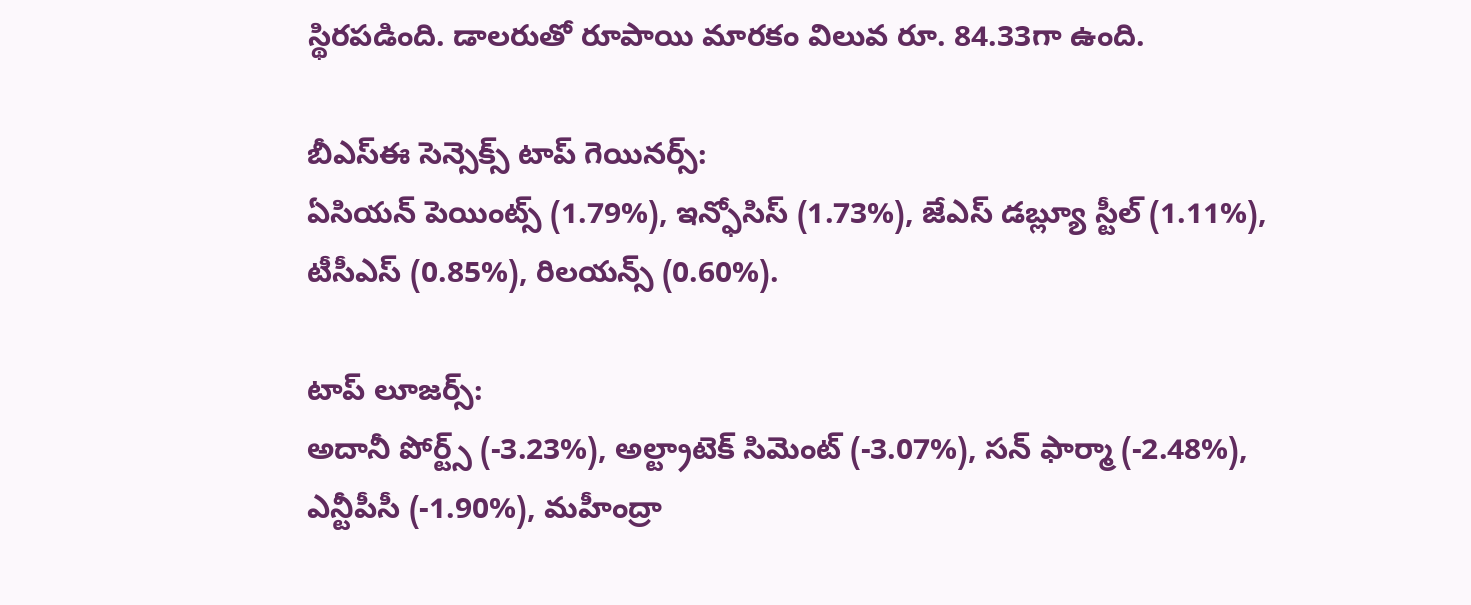స్థిరపడింది. డాలరుతో రూపాయి మారకం విలువ రూ. 84.33గా ఉంది.

బీఎస్ఈ సెన్సెక్స్ టాప్ గెయినర్స్:
ఏసియన్ పెయింట్స్ (1.79%), ఇన్ఫోసిస్ (1.73%), జేఎస్ డబ్ల్యూ స్టీల్ (1.11%), టీసీఎస్ (0.85%), రిలయన్స్ (0.60%).

టాప్ లూజర్స్:
అదానీ పోర్ట్స్ (-3.23%), అల్ట్రాటెక్ సిమెంట్ (-3.07%), సన్ ఫార్మా (-2.48%), ఎన్టీపీసీ (-1.90%), మహీంద్రా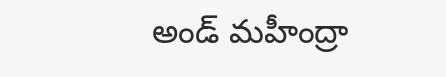అండ్ మహీంద్రా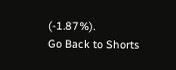(-1.87%).
Go Back to Shorts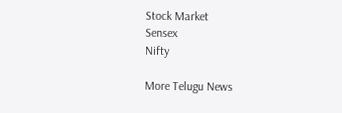Stock Market
Sensex
Nifty

More Telugu News